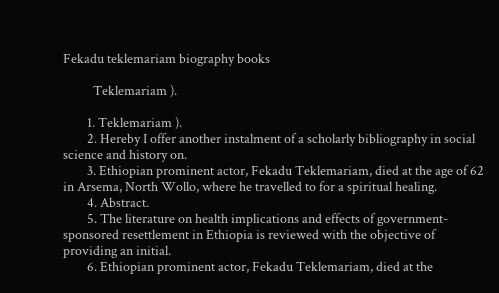Fekadu teklemariam biography books

          Teklemariam ).

        1. Teklemariam ).
        2. Hereby I offer another instalment of a scholarly bibliography in social science and history on.
        3. Ethiopian prominent actor, Fekadu Teklemariam, died at the age of 62 in Arsema, North Wollo, where he travelled to for a spiritual healing.
        4. Abstract.
        5. The literature on health implications and effects of government-sponsored resettlement in Ethiopia is reviewed with the objective of providing an initial.
        6. Ethiopian prominent actor, Fekadu Teklemariam, died at the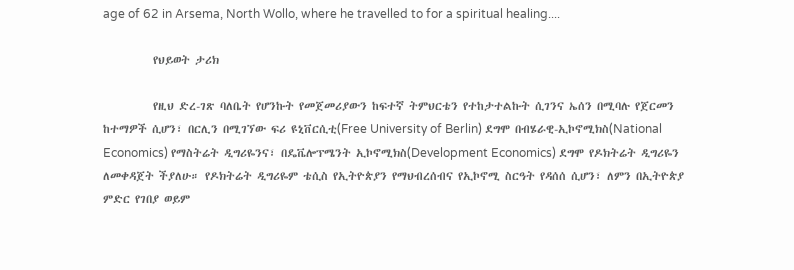age of 62 in Arsema, North Wollo, where he travelled to for a spiritual healing....

          የህይወት ታሪክ

          የዚህ ድረ-ገጽ ባለቤት የሆንኩት የመጀመሪያውን ከፍተኛ ትምህርቴን የተከታተልኩት ሲገንና ኤሰን በሚባሉ የጀርመን ከተማዎች ሲሆን፣ በርሊን በሚገኘው ፍሪ ዩኒቨርሲቲ(Free University of Berlin) ደግሞ በብሄራዊ-ኢኮኖሚክስ(National Economics) የማስትሬት ዲግሪዬንና፣ በዴቬሎፕሜንት ኢኮኖሚክስ(Development Economics) ደግሞ የዶክትሬት ዲግሪዬን ለመቀዳጀት ችያለሁ። የዶክትሬት ዲግሪዬም ቴሲስ የኢትዮጵያን የማህብረሰብና የኢኮኖሚ ስርዓት የዳሰሰ ሲሆን፣ ለምን በኢትዮጵያ ምድር የገበያ ወይም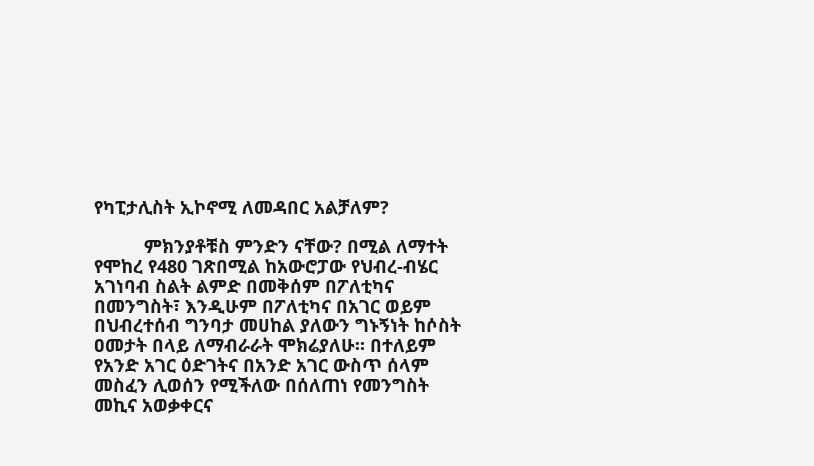የካፒታሊስት ኢኮኖሚ ለመዳበር አልቻለም?

          ምክንያቶቹስ ምንድን ናቸው? በሚል ለማተት የሞከረ የ480 ገጽበሚል ከአውሮፓው የህብረ-ብሄር አገነባብ ስልት ልምድ በመቅሰም በፖለቲካና በመንግስት፣ እንዲሁም በፖለቲካና በአገር ወይም በህብረተሰብ ግንባታ መሀከል ያለውን ግኑኝነት ከሶስት ዐመታት በላይ ለማብራራት ሞክሬያለሁ። በተለይም የአንድ አገር ዕድገትና በአንድ አገር ውስጥ ሰላም መስፈን ሊወሰን የሚችለው በሰለጠነ የመንግስት መኪና አወቃቀርና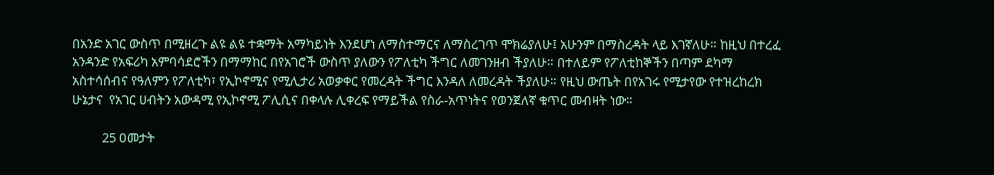በአንድ አገር ውስጥ በሚዘረጉ ልዩ ልዩ ተቋማት አማካይነት እንደሆነ ለማስተማርና ለማስረገጥ ሞክሬያለሁ፤ አሁንም በማስረዳት ላይ እገኛለሁ። ከዚህ በተረፈ አንዳንድ የአፍሪካ አምባሳደሮችን በማማከር በየአገሮች ውስጥ ያለውን የፖለቲካ ችግር ለመገንዘብ ችያለሁ። በተለይም የፖለቲከኞችን በጣም ደካማ አስተሳሰብና የዓለምን የፖለቲካ፣ የኢኮኖሚና የሚሊታሪ አወቃቀር የመረዳት ችግር እንዳለ ለመረዳት ችያለሁ። የዚህ ውጤት በየአገሩ የሚታየው የተዝረከረክ ሁኔታና  የአገር ሀብትን አውዳሚ የኢኮኖሚ ፖሊሲና በቀላሉ ሊቀረፍ የማይችል የስራ-አጥነትና የወንጀለኛ ቁጥር መብዛት ነው።

          25 ዐመታት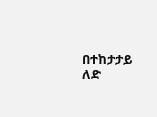በተከታታይ ለድ